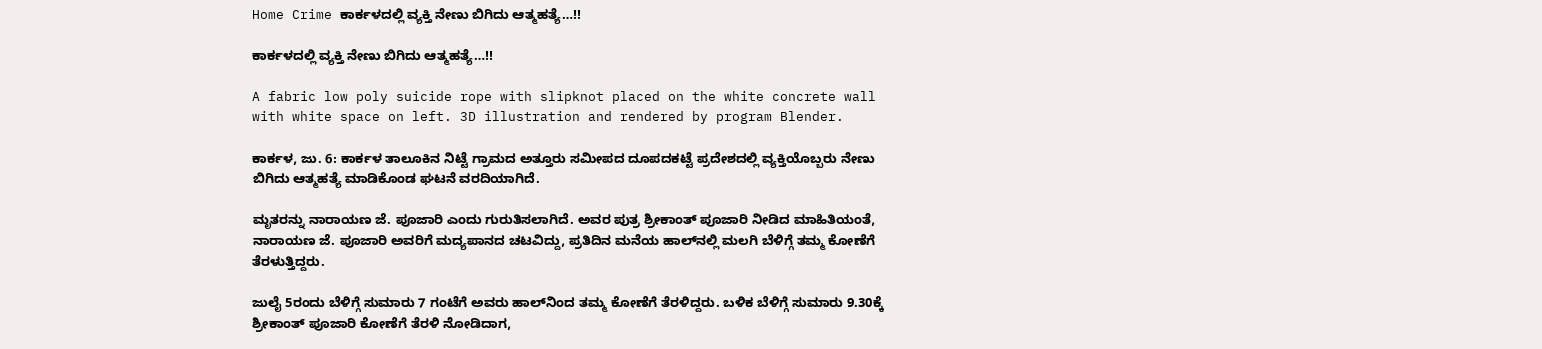Home Crime ಕಾರ್ಕಳದಲ್ಲಿ ವ್ಯಕ್ತಿ ನೇಣು ಬಿಗಿದು ಆತ್ಮಹತ್ಯೆ…!!

ಕಾರ್ಕಳದಲ್ಲಿ ವ್ಯಕ್ತಿ ನೇಣು ಬಿಗಿದು ಆತ್ಮಹತ್ಯೆ…!!

A fabric low poly suicide rope with slipknot placed on the white concrete wall with white space on left. 3D illustration and rendered by program Blender.

ಕಾರ್ಕಳ, ಜು. 6: ಕಾರ್ಕಳ ತಾಲೂಕಿನ ನಿಟ್ಟೆ ಗ್ರಾಮದ ಅತ್ತೂರು ಸಮೀಪದ ದೂಪದಕಟ್ಟೆ ಪ್ರದೇಶದಲ್ಲಿ ವ್ಯಕ್ತಿಯೊಬ್ಬರು ನೇಣು ಬಿಗಿದು ಆತ್ಮಹತ್ಯೆ ಮಾಡಿಕೊಂಡ ಘಟನೆ ವರದಿಯಾಗಿದೆ.

ಮೃತರನ್ನು ನಾರಾಯಣ ಜೆ. ಪೂಜಾರಿ ಎಂದು ಗುರುತಿಸಲಾಗಿದೆ. ಅವರ ಪುತ್ರ ಶ್ರೀಕಾಂತ್ ಪೂಜಾರಿ ನೀಡಿದ ಮಾಹಿತಿಯಂತೆ, ನಾರಾಯಣ ಜೆ. ಪೂಜಾರಿ ಅವರಿಗೆ ಮದ್ಯಪಾನದ ಚಟವಿದ್ದು, ಪ್ರತಿದಿನ ಮನೆಯ ಹಾಲ್‌ನಲ್ಲಿ ಮಲಗಿ ಬೆಳಿಗ್ಗೆ ತಮ್ಮ ಕೋಣೆಗೆ ತೆರಳುತ್ತಿದ್ದರು.

ಜುಲೈ 5ರಂದು ಬೆಳಿಗ್ಗೆ ಸುಮಾರು 7 ಗಂಟೆಗೆ ಅವರು ಹಾಲ್‌ನಿಂದ ತಮ್ಮ ಕೋಣೆಗೆ ತೆರಳಿದ್ದರು. ಬಳಿಕ ಬೆಳಿಗ್ಗೆ ಸುಮಾರು 9.30ಕ್ಕೆ ಶ್ರೀಕಾಂತ್ ಪೂಜಾರಿ ಕೋಣೆಗೆ ತೆರಳಿ ನೋಡಿದಾಗ,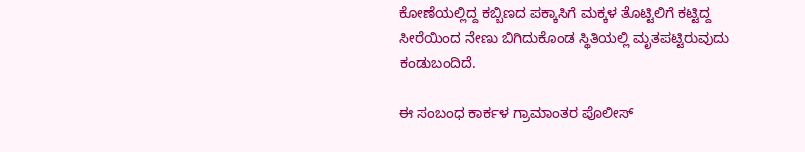ಕೋಣೆಯಲ್ಲಿದ್ದ ಕಬ್ಬಿಣದ ಪಕ್ಕಾಸಿಗೆ ಮಕ್ಕಳ ತೊಟ್ಟಿಲಿಗೆ ಕಟ್ಟಿದ್ದ ಸೀರೆಯಿಂದ ನೇಣು ಬಿಗಿದುಕೊಂಡ ಸ್ಥಿತಿಯಲ್ಲಿ ಮೃತಪಟ್ಟಿರುವುದು ಕಂಡುಬಂದಿದೆ.

ಈ ಸಂಬಂಧ ಕಾರ್ಕಳ ಗ್ರಾಮಾಂತರ ಪೊಲೀಸ್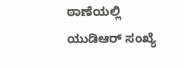ಠಾಣೆಯಲ್ಲಿ ಯುಡಿಆರ್ ಸಂಖ್ಯೆ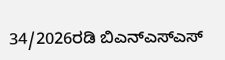34/2026ರಡಿ ಬಿಎನ್‌ಎಸ್‌ಎಸ್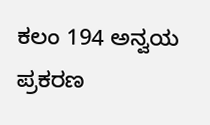ಕಲಂ 194 ಅನ್ವಯ ಪ್ರಕರಣ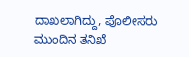ದಾಖಲಾಗಿದ್ದು, ಪೊಲೀಸರು ಮುಂದಿನ ತನಿಖೆ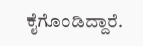ಕೈಗೊಂಡಿದ್ದಾರೆ.